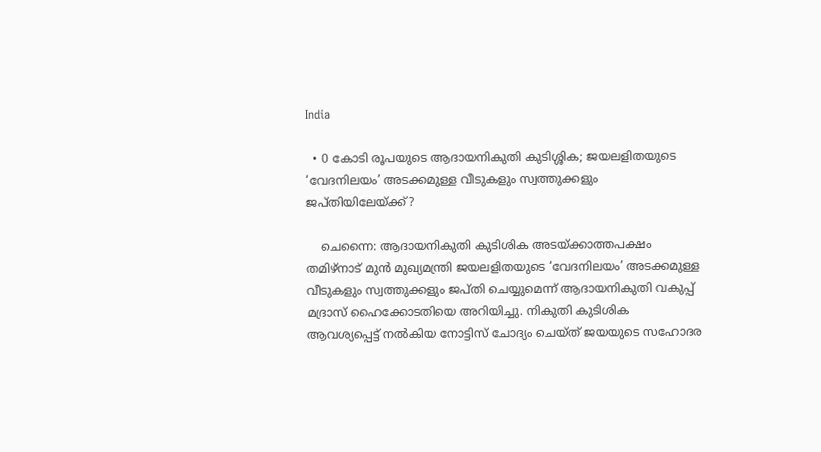India

  • 0 കോടി രൂപയുടെ ആദായനികുതി കുടിശ്ശിക; ജയലളിതയുടെ ‘വേദനിലയം’ അടക്കമുള്ള വീടുകളും സ്വത്തുക്കളും ജപ്തിയിലേയ്ക്ക്?

    ചെന്നൈ: ആദായനികുതി കുടിശിക അടയ്ക്കാത്തപക്ഷം തമിഴ്നാട് മുൻ മുഖ്യമന്ത്രി ജയലളിതയുടെ ‘വേദനിലയം’ അടക്കമുള്ള വീടുകളും സ്വത്തുക്കളും ജപ്തി ചെയ്യുമെന്ന് ആദായനികുതി വകുപ്പ് മദ്രാസ് ഹൈക്കോടതിയെ അറിയിച്ചു. നികുതി കുടിശിക ആവശ്യപ്പെട്ട് നൽകിയ നോട്ടിസ് ചോദ്യം ചെയ്ത് ജയയുടെ സഹോദര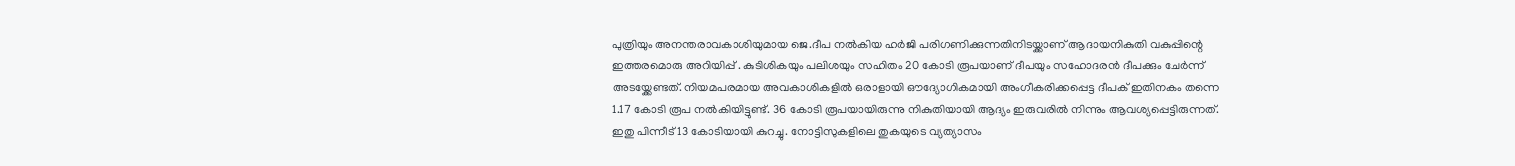പുത്രിയും അനന്തരാവകാശിയുമായ ജെ.ദീപ നൽകിയ ഹർജി പരിഗണിക്കുന്നതിനിടയ്ക്കാണ് ആദായനികുതി വകുപ്പിന്റെ ഇത്തരമൊരു അറിയിപ്പ് . കുടിശികയും പലിശയും സഹിതം 20 കോടി രൂപയാണ് ദീപയും സഹോദരൻ ദീപക്കും ചേർന്ന് അടയ്ക്കേണ്ടത്. നിയമപരമായ അവകാശികളിൽ ഒരാളായി ഔദ്യോഗികമായി അംഗീകരിക്കപ്പെട്ട ദീപക് ഇതിനകം തന്നെ 1.17 കോടി രൂപ നൽകിയിട്ടുണ്ട്. 36 കോടി രൂപയായിരുന്നു നികുതിയായി ആദ്യം ഇരുവരിൽ നിന്നും ആവശ്യപ്പെട്ടിരുന്നത്. ഇതു പിന്നീട് 13 കോടിയായി കുറച്ചു. നോട്ടിസുകളിലെ തുകയുടെ വ്യത്യാസം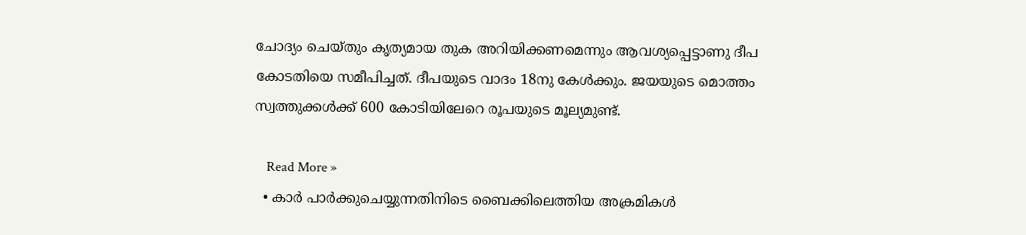ചോദ്യം ചെയ്തും കൃത്യമായ തുക അറിയിക്കണമെന്നും ആവശ്യപ്പെട്ടാണു ദീപ കോടതിയെ സമീപിച്ചത്. ദീപയുടെ വാദം 18നു കേൾക്കും. ജയയുടെ മൊത്തം സ്വത്തുക്കൾക്ക് 600 കോടിയിലേറെ രൂപയുടെ മൂല്യമുണ്ട്.

    Read More »
  • കാർ പാർക്കുചെയ്യുന്നതിനിടെ ബൈക്കിലെത്തിയ അക്രമികൾ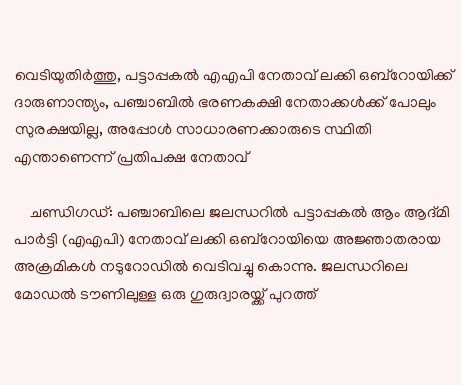വെടിയുതിർത്തു, പട്ടാപ്പകൽ എഎപി നേതാവ് ലക്കി ഒബ്‌റോയിക്ക് ദാരുണാന്ത്യം, പഞ്ചാബിൽ ഭരണകക്ഷി നേതാക്കൾക്ക് പോലും സുരക്ഷയില്ല, അപ്പോൾ സാധാരണക്കാരുടെ സ്ഥിതി എന്താണെന്ന് പ്രതിപക്ഷ നേതാവ്

    ചണ്ഡിഗഡ്: പഞ്ചാബിലെ ജലന്ധറിൽ പട്ടാപ്പകൽ ആം ആദ്മി പാർട്ടി (എഎപി) നേതാവ് ലക്കി ഒബ്‌റോയിയെ അജ്ഞാതരായ അക്രമികൾ നടുറോഡിൽ വെടിവച്ചു കൊന്നു. ജലന്ധറിലെ മോഡൽ ടൗണിലുള്ള ഒരു ഗുരുദ്വാരയ്ക്ക് പുറത്ത്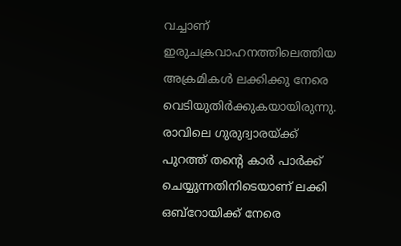വച്ചാണ് ഇരുചക്രവാഹനത്തിലെത്തിയ അക്രമികൾ ലക്കിക്കു നേരെ വെടിയുതിർക്കുകയായിരുന്നു. രാവിലെ ഗുരുദ്വാരയ്ക്ക് പുറത്ത് തന്റെ കാർ പാർക്ക് ചെയ്യുന്നതിനിടെയാണ് ലക്കി ഒബ്‌റോയിക്ക് നേരെ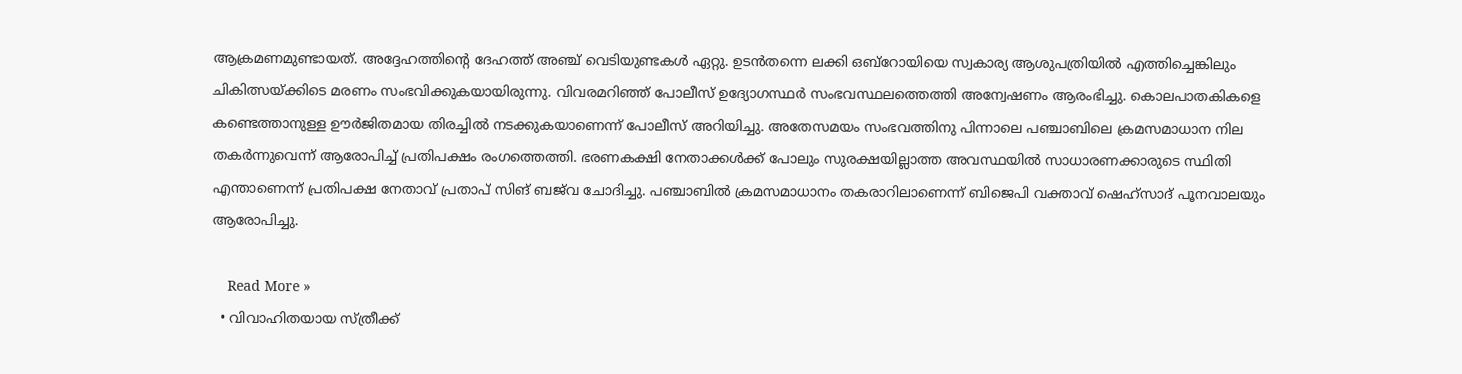ആക്രമണമുണ്ടായത്. അദ്ദേഹത്തിന്റെ ദേഹത്ത് അഞ്ച് വെടിയുണ്ടകൾ ഏറ്റു. ഉടൻതന്നെ ലക്കി ഒബ്റോയിയെ സ്വകാര്യ ആശുപത്രിയിൽ എത്തിച്ചെങ്കിലും ചികിത്സയ്ക്കിടെ മരണം സംഭവിക്കുകയായിരുന്നു. വിവരമറിഞ്ഞ് പോലീസ് ഉദ്യോഗസ്ഥർ സംഭവസ്ഥലത്തെത്തി അന്വേഷണം ആരംഭിച്ചു. കൊലപാതകികളെ കണ്ടെത്താനുള്ള ഊർജിതമായ തിരച്ചിൽ നടക്കുകയാണെന്ന് പോലീസ് അറിയിച്ചു. അതേസമയം സംഭവത്തിനു പിന്നാലെ പഞ്ചാബിലെ ക്രമസമാധാന നില തകർന്നുവെന്ന് ആരോപിച്ച് പ്രതിപക്ഷം രംഗത്തെത്തി. ഭരണകക്ഷി നേതാക്കൾക്ക് പോലും സുരക്ഷയില്ലാത്ത അവസ്ഥയിൽ സാധാരണക്കാരുടെ സ്ഥിതി എന്താണെന്ന് പ്രതിപക്ഷ നേതാവ് പ്രതാപ് സിങ് ബജ്‌വ ചോദിച്ചു. പഞ്ചാബിൽ ക്രമസമാധാനം തകരാറിലാണെന്ന് ബിജെപി വക്താവ് ഷെഹ്സാദ് പൂനവാലയും ആരോപിച്ചു.

    Read More »
  • വിവാഹിതയായ സ്ത്രീക്ക്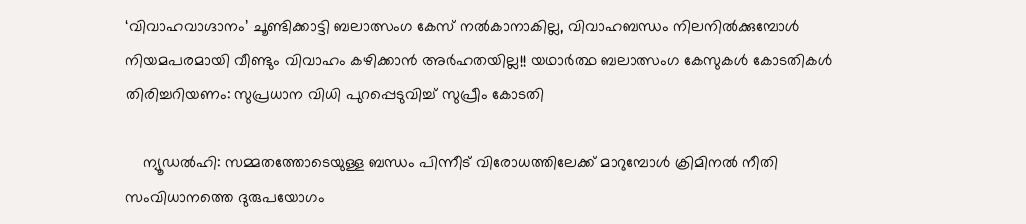‘വിവാഹവാഗ്ദാനം’ ചൂണ്ടിക്കാട്ടി ബലാത്സംഗ കേസ് നൽകാനാകില്ല, വിവാഹബന്ധം നിലനിൽക്കുമ്പോൾ  നിയമപരമായി വീണ്ടും വിവാഹം കഴിക്കാൻ അർഹതയില്ല!! യഥാർത്ഥ ബലാത്സംഗ കേസുകൾ കോടതികൾ തിരിച്ചറിയണം: സുപ്രധാന വിധി പുറപ്പെടുവിച്ച് സുപ്രീം കോടതി

    ന്യൂഡൽഹി: സമ്മതത്തോടെയുള്ള ബന്ധം പിന്നീട് വിരോധത്തിലേക്ക് മാറുമ്പോൾ ക്രിമിനൽ നീതി സംവിധാനത്തെ ദുരുപയോഗം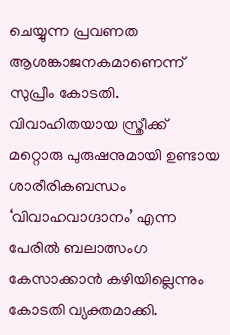ചെയ്യുന്ന പ്രവണത ആശങ്കാജനകമാണെന്ന് സുപ്രീം കോടതി. വിവാഹിതയായ സ്ത്രീക്ക് മറ്റൊരു പുരുഷനുമായി ഉണ്ടായ ശാരീരികബന്ധം ‘വിവാഹവാഗ്ദാനം’ എന്ന പേരിൽ ബലാത്സംഗ കേസാക്കാൻ കഴിയില്ലെന്നും കോടതി വ്യക്തമാക്കി.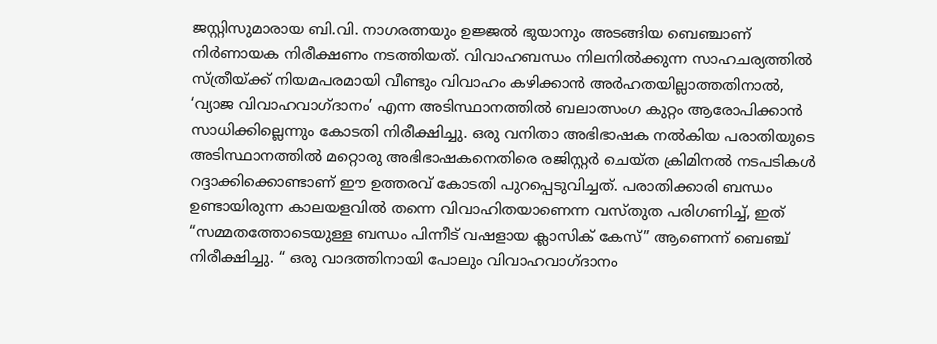ജസ്റ്റിസുമാരായ ബി.വി. നാഗരത്നയും ഉജ്ജൽ ഭുയാനും അടങ്ങിയ ബെഞ്ചാണ് നിർണായക നിരീക്ഷണം നടത്തിയത്. വിവാഹബന്ധം നിലനിൽക്കുന്ന സാഹചര്യത്തിൽ സ്ത്രീയ്ക്ക് നിയമപരമായി വീണ്ടും വിവാഹം കഴിക്കാൻ അർഹതയില്ലാത്തതിനാൽ, ‘വ്യാജ വിവാഹവാഗ്ദാനം’ എന്ന അടിസ്ഥാനത്തിൽ ബലാത്സംഗ കുറ്റം ആരോപിക്കാൻ സാധിക്കില്ലെന്നും കോടതി നിരീക്ഷിച്ചു. ഒരു വനിതാ അഭിഭാഷക നൽകിയ പരാതിയുടെ അടിസ്ഥാനത്തിൽ മറ്റൊരു അഭിഭാഷകനെതിരെ രജിസ്റ്റർ ചെയ്ത ക്രിമിനൽ നടപടികൾ റദ്ദാക്കിക്കൊണ്ടാണ് ഈ ഉത്തരവ് കോടതി പുറപ്പെടുവിച്ചത്. പരാതിക്കാരി ബന്ധം ഉണ്ടായിരുന്ന കാലയളവിൽ തന്നെ വിവാഹിതയാണെന്ന വസ്തുത പരിഗണിച്ച്, ഇത് “സമ്മതത്തോടെയുള്ള ബന്ധം പിന്നീട് വഷളായ ക്ലാസിക് കേസ്” ആണെന്ന് ബെഞ്ച് നിരീക്ഷിച്ചു. “ ഒരു വാദത്തിനായി പോലും വിവാഹവാഗ്ദാനം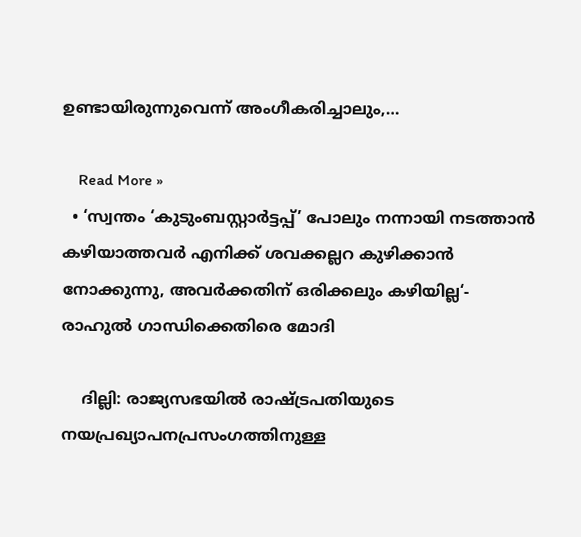ഉണ്ടായിരുന്നുവെന്ന് അംഗീകരിച്ചാലും,…

    Read More »
  • ‘സ്വന്തം ‘കുടുംബസ്റ്റാർട്ടപ്പ്’ പോലും നന്നായി നടത്താൻ കഴിയാത്തവർ എനിക്ക് ശവക്കല്ലറ കുഴിക്കാൻ നോക്കുന്നു, അവർക്കതിന് ഒരിക്കലും കഴിയില്ല‘- രാഹുൽ ഗാന്ധിക്കെതിരെ മോദി

    ദില്ലി: രാജ്യസഭയിൽ രാഷ്ട്രപതിയുടെ നയപ്രഖ്യാപനപ്രസംഗത്തിനുള്ള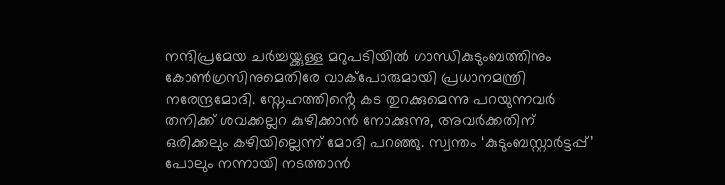നന്ദിപ്രമേയ ചർച്ചയ്ക്കുള്ള മറുപടിയിൽ ഗാന്ധികുടുംബത്തിനും കോൺഗ്രസിനുമെതിരേ വാക്പോരുമായി പ്രധാനമന്ത്രി നരേന്ദ്രമോദി. സ്നേഹത്തിൻ്റെ കട തുറക്കുമെന്നു പറയുന്നവർ തനിക്ക് ശവക്കല്ലറ കുഴിക്കാൻ നോക്കുന്നു, അവർക്കതിന് ഒരിക്കലും കഴിയില്ലെന്ന് മോദി പറഞ്ഞു. സ്വന്തം ‘കുടുംബസ്റ്റാർട്ടപ്പ്’ പോലും നന്നായി നടത്താൻ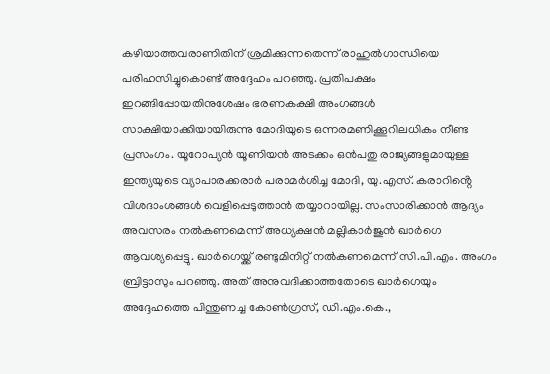കഴിയാത്തവരാണിതിന് ശ്രമിക്കുന്നതെന്ന് രാഹുൽഗാന്ധിയെ പരിഹസിച്ചുകൊണ്ട് അദ്ദേഹം പറഞ്ഞു. പ്രതിപക്ഷം ഇറങ്ങിപ്പോയതിനുശേഷം ഭരണകക്ഷി അംഗങ്ങൾ സാക്ഷിയാക്കിയായിരുന്നു മോദിയുടെ ഒന്നരമണിക്കൂറിലധികം നീണ്ട പ്രസംഗം. യൂറോപ്യൻ യൂണിയൻ അടക്കം ഒൻപതു രാജ്യങ്ങളുമായുള്ള ഇന്ത്യയുടെ വ്യാപാരക്കരാർ പരാമർശിച്ച മോദി, യു.എസ്. കരാറിൻ്റെ വിശദാംശങ്ങൾ വെളിപ്പെടുത്താൻ തയ്യാറായില്ല. സംസാരിക്കാൻ ആദ്യം അവസരം നൽകണമെന്ന് അധ്യക്ഷൻ മല്ലികാർജുൻ ഖാർഗെ ആവശ്യപ്പെട്ടു. ഖാർഗെയ്ക്ക് രണ്ടുമിനിറ്റ് നൽകണമെന്ന് സി.പി.എം. അംഗം ബ്രിട്ടാസും പറഞ്ഞു. അത് അനുവദിക്കാത്തതോടെ ഖാർഗെയും അദ്ദേഹത്തെ പിന്തുണച്ച കോൺഗ്രസ്, ഡി.എം.കെ.,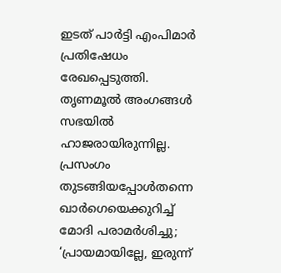ഇടത് പാർട്ടി എംപിമാർ പ്രതിഷേധം രേഖപ്പെടുത്തി. തൃണമൂൽ അംഗങ്ങൾ സഭയിൽ ഹാജരായിരുന്നില്ല. പ്രസംഗം തുടങ്ങിയപ്പോൾതന്നെ ഖാർഗെയെക്കുറിച്ച് മോദി പരാമർശിച്ചു; ‘പ്രായമായില്ലേ, ഇരുന്ന്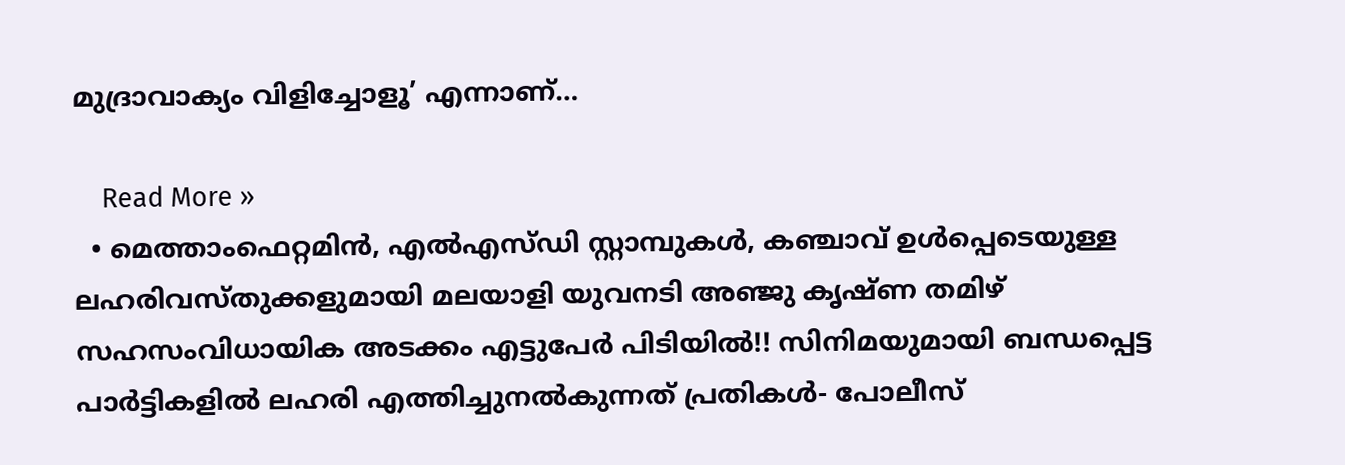മുദ്രാവാക്യം വിളിച്ചോളൂ’ എന്നാണ്…

    Read More »
  • മെത്താംഫെറ്റമിൻ, എൽഎസ്ഡി സ്റ്റാമ്പുകൾ, കഞ്ചാവ് ഉൾപ്പെടെയുള്ള ലഹരിവസ്തുക്കളുമായി മലയാളി യുവനടി അഞ്ജു കൃഷ്ണ തമിഴ് സഹസംവിധായിക അടക്കം എട്ടുപേർ പിടിയിൽ!! സിനിമയുമായി ബന്ധപ്പെട്ട പാർട്ടികളിൽ ലഹരി എത്തിച്ചുനൽകുന്നത് പ്രതികൾ- പോലീസ്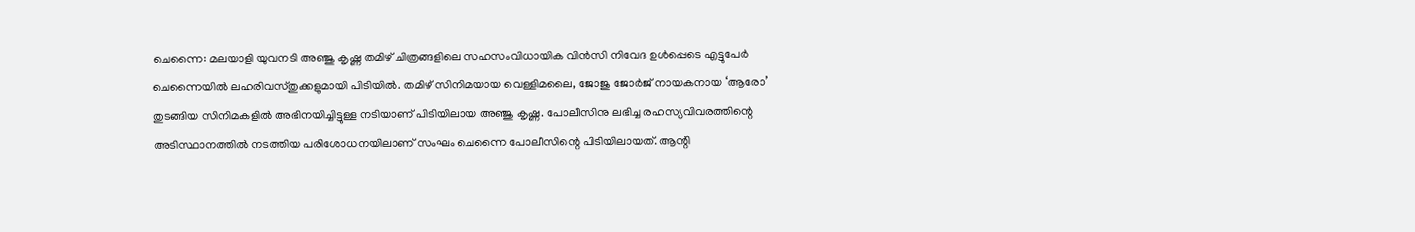ചെന്നൈ: മലയാളി യുവനടി അഞ്ജു കൃഷ്ണ തമിഴ് ചിത്രങ്ങളിലെ സഹസംവിധായിക വിൻസി നിവേദ ഉൾപ്പെടെ എട്ടുപേർ ചെന്നൈയിൽ ലഹരിവസ്തുക്കളുമായി പിടിയിൽ. തമിഴ് സിനിമയായ വെള്ളിമലൈ, ജോജു ജോർജ് നായകനായ ‘ആരോ’ തുടങ്ങിയ സിനിമകളിൽ അഭിനയിച്ചിട്ടുള്ള നടിയാണ് പിടിയിലായ അഞ്ജു കൃഷ്ണ. പോലീസിനു ലഭിച്ച രഹസ്യവിവരത്തിന്റെ അടിസ്ഥാനത്തിൽ നടത്തിയ പരിശോധനയിലാണ് സംഘം ചെന്നൈ പോലീസിന്റെ പിടിയിലായത്. ആന്റി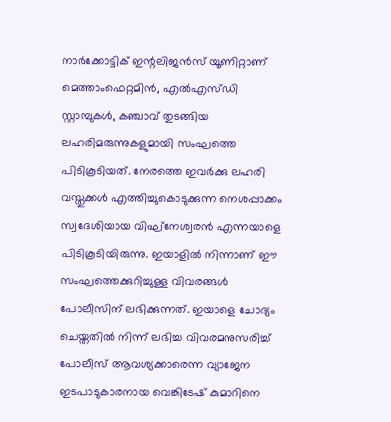നാർക്കോട്ടിക് ഇന്റലിജൻസ് യൂണിറ്റാണ് മെത്താംഫെറ്റമിൻ, എൽഎസ്ഡി സ്റ്റാമ്പുകൾ, കഞ്ചാവ് തുടങ്ങിയ ലഹരിമരുന്നുകളുമായി സംഘത്തെ പിടികൂടിയത്. നേരത്തെ ഇവർക്കു ലഹരി വസ്തുക്കൾ എത്തിച്ചുകൊടുക്കുന്ന നെശപ്പാക്കം സ്വദേശിയായ വിഘ്നേശ്വരൻ എന്നയാളെ പിടികൂടിയിരുന്നു. ഇയാളിൽ നിന്നാണ് ഈ സംഘത്തെക്കുറിച്ചുള്ള വിവരങ്ങൾ പോലീസിന് ലഭിക്കുന്നത്. ഇയാളെ ചോദ്യം ചെയ്തതിൽ നിന്ന് ലഭിച്ച വിവരമനുസരിച്ച് പോലീസ് ആവശ്യക്കാരെന്ന വ്യാജേന ഇടപാടുകാരനായ വെങ്കിടേഷ് കുമാറിനെ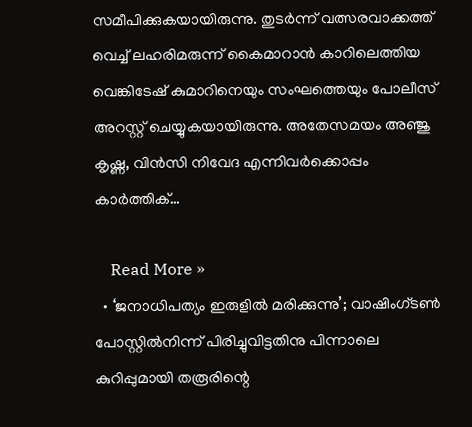സമീപിക്കുകയായിരുന്നു. തുടർന്ന് വത്സരവാക്കത്ത് വെച്ച് ലഹരിമരുന്ന് കൈമാറാൻ കാറിലെത്തിയ വെങ്കിടേഷ് കുമാറിനെയും സംഘത്തെയും പോലീസ് അറസ്റ്റ് ചെയ്യുകയായിരുന്നു. അതേസമയം അഞ്ജു കൃഷ്ണ, വിൻസി നിവേദ എന്നിവർക്കൊപ്പം കാർത്തിക്…

    Read More »
  • ‘ജനാധിപത്യം ഇരുളില്‍ മരിക്കുന്നു’; വാഷിംഗ്ടണ്‍ പോസ്റ്റില്‍നിന്ന് പിരിച്ചുവിട്ടതിനു പിന്നാലെ കുറിപ്പുമായി തരൂരിന്റെ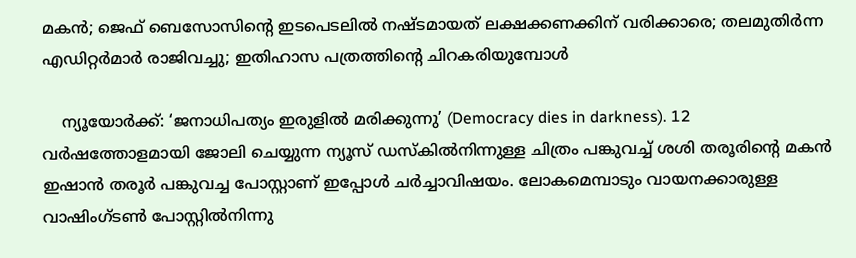മകന്‍; ജെഫ് ബെസോസിന്റെ ഇടപെടലില്‍ നഷ്ടമായത് ലക്ഷക്കണക്കിന് വരിക്കാരെ; തലമുതിര്‍ന്ന എഡിറ്റര്‍മാര്‍ രാജിവച്ചു; ഇതിഹാസ പത്രത്തിന്റെ ചിറകരിയുമ്പോള്‍

    ന്യൂയോര്‍ക്ക്: ‘ജനാധിപത്യം ഇരുളില്‍ മരിക്കുന്നു’ (Democracy dies in darkness). 12 വര്‍ഷത്തോളമായി ജോലി ചെയ്യുന്ന ന്യൂസ് ഡസ്‌കില്‍നിന്നുള്ള ചിത്രം പങ്കുവച്ച് ശശി തരൂരിന്റെ മകന്‍ ഇഷാന്‍ തരൂര്‍ പങ്കുവച്ച പോസ്റ്റാണ് ഇപ്പോള്‍ ചര്‍ച്ചാവിഷയം. ലോകമെമ്പാടും വായനക്കാരുള്ള വാഷിംഗ്ടണ്‍ പോസ്റ്റില്‍നിന്നു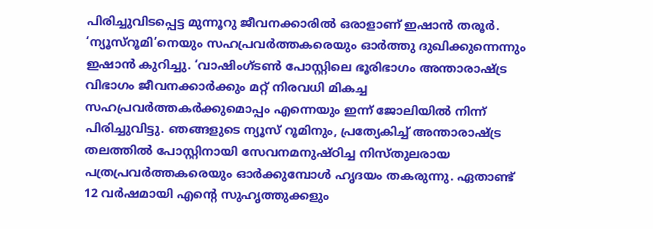പിരിച്ചുവിടപ്പെട്ട മുന്നൂറു ജീവനക്കാരില്‍ ഒരാളാണ് ഇഷാന്‍ തരൂര്‍. ‘ന്യൂസ്‌റൂമി’നെയും സഹപ്രവര്‍ത്തകരെയും ഓര്‍ത്തു ദുഖിക്കുന്നെന്നും ഇഷാന്‍ കുറിച്ചു. ‘വാഷിംഗ്ടണ്‍ പോസ്റ്റിലെ ഭൂരിഭാഗം അന്താരാഷ്ട്ര വിഭാഗം ജീവനക്കാര്‍ക്കും മറ്റ് നിരവധി മികച്ച സഹപ്രവര്‍ത്തകര്‍ക്കുമൊപ്പം എന്നെയും ഇന്ന് ജോലിയില്‍ നിന്ന് പിരിച്ചുവിട്ടു. ഞങ്ങളുടെ ന്യൂസ് റൂമിനും, പ്രത്യേകിച്ച് അന്താരാഷ്ട്ര തലത്തില്‍ പോസ്റ്റിനായി സേവനമനുഷ്ഠിച്ച നിസ്തുലരായ പത്രപ്രവര്‍ത്തകരെയും ഓര്‍ക്കുമ്പോള്‍ ഹൃദയം തകരുന്നു. ഏതാണ്ട് 12 വര്‍ഷമായി എന്റെ സുഹൃത്തുക്കളും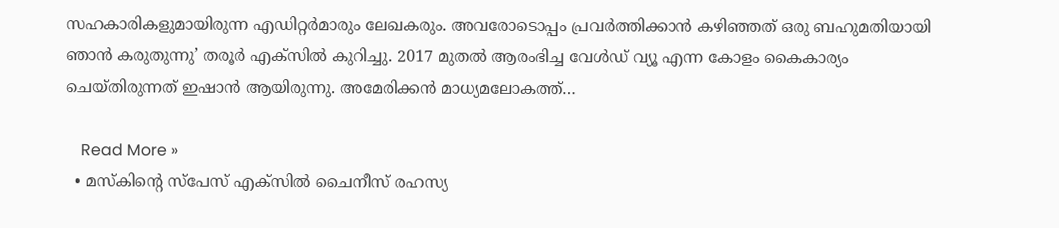സഹകാരികളുമായിരുന്ന എഡിറ്റര്‍മാരും ലേഖകരും. അവരോടൊപ്പം പ്രവര്‍ത്തിക്കാന്‍ കഴിഞ്ഞത് ഒരു ബഹുമതിയായി ഞാന്‍ കരുതുന്നു’ തരൂര്‍ എക്‌സില്‍ കുറിച്ചു. 2017 മുതല്‍ ആരംഭിച്ച വേള്‍ഡ് വ്യൂ എന്ന കോളം കൈകാര്യം ചെയ്തിരുന്നത് ഇഷാന്‍ ആയിരുന്നു. അമേരിക്കന്‍ മാധ്യമലോകത്ത്…

    Read More »
  • മസ്‌കിന്റെ സ്‌പേസ് എക്‌സില്‍ ചൈനീസ് രഹസ്യ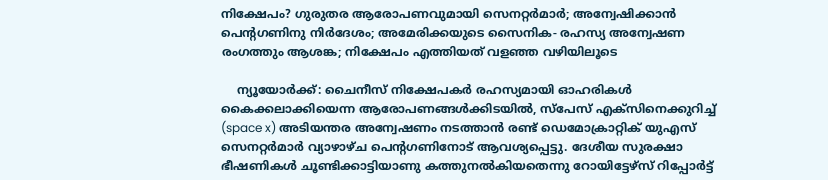നിക്ഷേപം? ഗുരുതര ആരോപണവുമായി സെനറ്റര്‍മാര്‍; അന്വേഷിക്കാന്‍ പെന്റഗണിനു നിര്‍ദേശം; അമേരിക്കയുടെ സൈനിക- രഹസ്യ അന്വേഷണ രംഗത്തും ആശങ്ക; നിക്ഷേപം എത്തിയത് വളഞ്ഞ വഴിയിലൂടെ

    ന്യൂയോര്‍ക്ക്: ചൈനീസ് നിക്ഷേപകര്‍ രഹസ്യമായി ഓഹരികള്‍ കൈക്കലാക്കിയെന്ന ആരോപണങ്ങള്‍ക്കിടയില്‍, സ്പേസ് എക്സിനെക്കുറിച്ച് (space x) അടിയന്തര അന്വേഷണം നടത്താന്‍ രണ്ട് ഡെമോക്രാറ്റിക് യുഎസ് സെനറ്റര്‍മാര്‍ വ്യാഴാഴ്ച പെന്റഗണിനോട് ആവശ്യപ്പെട്ടു. ദേശീയ സുരക്ഷാ ഭീഷണികള്‍ ചൂണ്ടിക്കാട്ടിയാണു കത്തുനല്‍കിയതെന്നു റോയിട്ടേഴ്‌സ് റിപ്പോര്‍ട്ട്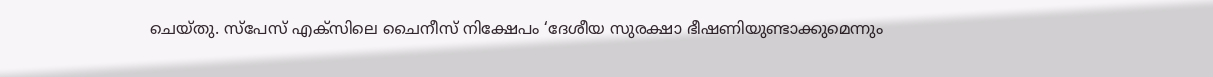ചെയ്തു. സ്പേസ് എക്സിലെ ചൈനീസ് നിക്ഷേപം ‘ദേശീയ സുരക്ഷാ ഭീഷണിയുണ്ടാക്കുമെന്നും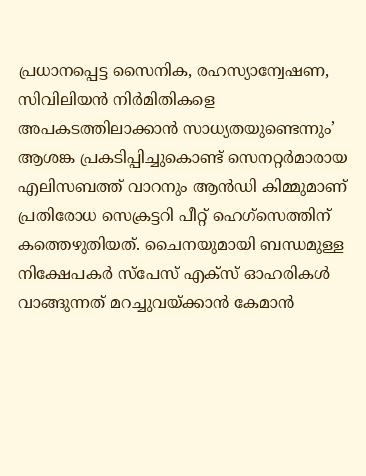പ്രധാനപ്പെട്ട സൈനിക, രഹസ്യാന്വേഷണ, സിവിലിയന്‍ നിര്‍മിതികളെ അപകടത്തിലാക്കാന്‍ സാധ്യതയുണ്ടെന്നും’ ആശങ്ക പ്രകടിപ്പിച്ചുകൊണ്ട് സെനറ്റര്‍മാരായ എലിസബത്ത് വാറനും ആന്‍ഡി കിമ്മുമാണ് പ്രതിരോധ സെക്രട്ടറി പീറ്റ് ഹെഗ്സെത്തിന് കത്തെഴുതിയത്. ചൈനയുമായി ബന്ധമുള്ള നിക്ഷേപകര്‍ സ്പേസ് എക്സ് ഓഹരികള്‍ വാങ്ങുന്നത് മറച്ചുവയ്ക്കാന്‍ കേമാന്‍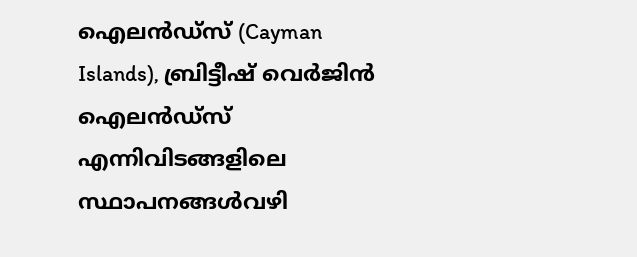ഐലന്‍ഡ്സ് (Cayman Islands), ബ്രിട്ടീഷ് വെര്‍ജിന്‍ ഐലന്‍ഡ്സ് എന്നിവിടങ്ങളിലെ സ്ഥാപനങ്ങള്‍വഴി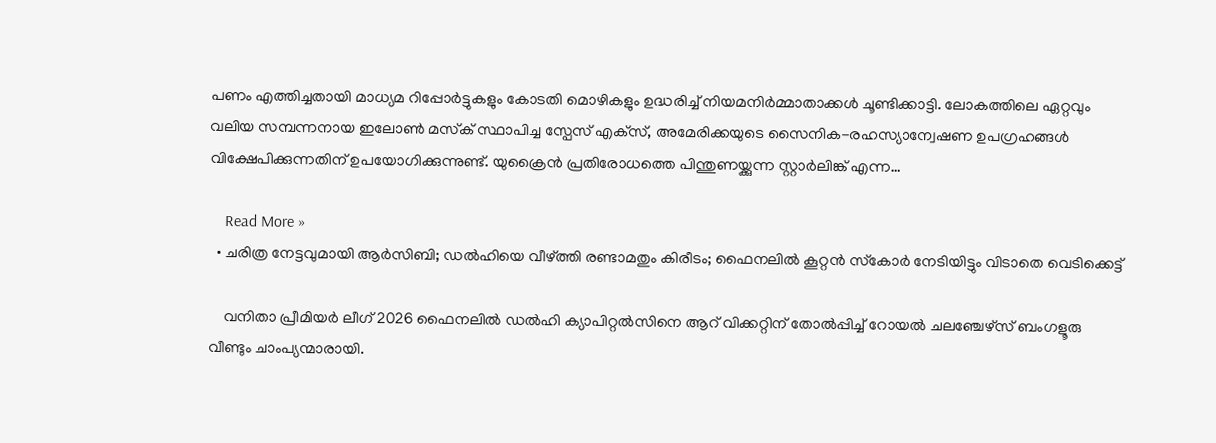പണം എത്തിച്ചതായി മാധ്യമ റിപ്പോര്‍ട്ടുകളും കോടതി മൊഴികളും ഉദ്ധരിച്ച് നിയമനിര്‍മ്മാതാക്കള്‍ ചൂണ്ടിക്കാട്ടി. ലോകത്തിലെ ഏറ്റവും വലിയ സമ്പന്നനായ ഇലോണ്‍ മസ്‌ക് സ്ഥാപിച്ച സ്പേസ് എക്‌സ്, അമേരിക്കയുടെ സൈനിക-രഹസ്യാന്വേഷണ ഉപഗ്രഹങ്ങള്‍ വിക്ഷേപിക്കുന്നതിന് ഉപയോഗിക്കുന്നുണ്ട്. യുക്രൈന്‍ പ്രതിരോധത്തെ പിന്തുണയ്ക്കുന്ന സ്റ്റാര്‍ലിങ്ക് എന്ന…

    Read More »
  • ചരിത്ര നേട്ടവുമായി ആര്‍സിബി; ഡല്‍ഹിയെ വീഴ്ത്തി രണ്ടാമതും കിരീടം; ഫൈനലില്‍ കൂറ്റന്‍ സ്‌കോര്‍ നേടിയിട്ടും വിടാതെ വെടിക്കെട്ട്‌

    വനിതാ പ്രീമിയർ ലീഗ് 2026 ഫൈനലിൽ ഡൽഹി ക്യാപിറ്റൽസിനെ ആറ് വിക്കറ്റിന് തോൽപ്പിച്ച് റോയൽ ചലഞ്ചേഴ്സ് ബംഗളൂരു വീണ്ടും ചാംപ്യന്മാരായി.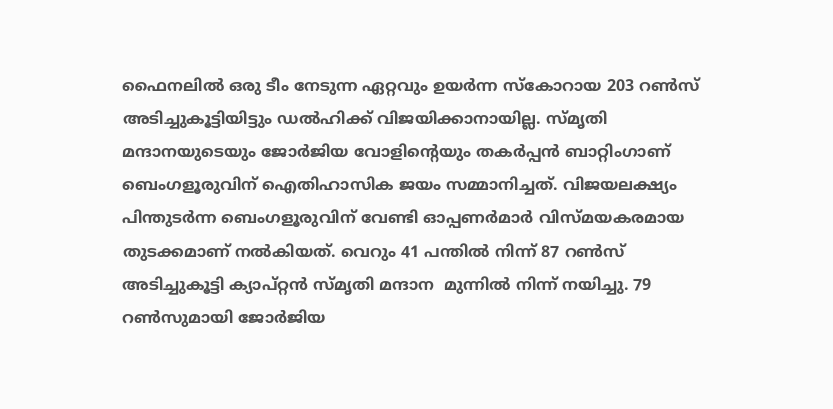ഫൈനലിൽ ഒരു ടീം നേടുന്ന ഏറ്റവും ഉയർന്ന സ്കോറായ 203 റൺസ് അടിച്ചുകൂട്ടിയിട്ടും ഡൽഹിക്ക് വിജയിക്കാനായില്ല. സ്മൃതി മന്ദാനയുടെയും ജോർജിയ വോളിന്റെയും തകർപ്പൻ ബാറ്റിംഗാണ് ബെംഗളൂരുവിന് ഐതിഹാസിക ജയം സമ്മാനിച്ചത്. വിജയലക്ഷ്യം പിന്തുടർന്ന ബെംഗളൂരുവിന് വേണ്ടി ഓപ്പണർമാർ വിസ്മയകരമായ തുടക്കമാണ് നൽകിയത്. വെറും 41 പന്തിൽ നിന്ന് 87 റൺസ് അടിച്ചുകൂട്ടി ക്യാപ്റ്റൻ സ്മൃതി മന്ദാന  മുന്നിൽ നിന്ന് നയിച്ചു. 79 റൺസുമായി ജോർജിയ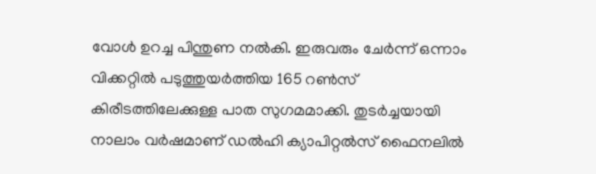വോൾ ഉറച്ച പിന്തുണ നൽകി. ഇരുവരും ചേർന്ന് ഒന്നാം വിക്കറ്റിൽ പടുത്തുയർത്തിയ 165 റൺസ് കിരീടത്തിലേക്കുള്ള പാത സുഗമമാക്കി. തുടർച്ചയായി നാലാം വർഷമാണ് ഡൽഹി ക്യാപിറ്റൽസ് ഫൈനലിൽ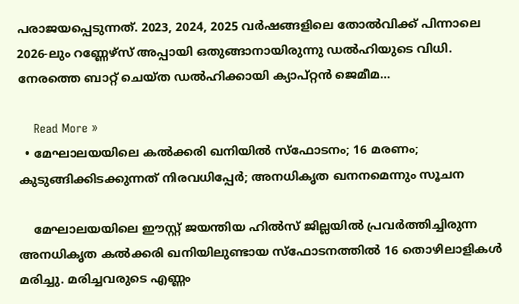പരാജയപ്പെടുന്നത്. 2023, 2024, 2025 വർഷങ്ങളിലെ തോൽവിക്ക് പിന്നാലെ 2026-ലും റണ്ണേഴ്സ് അപ്പായി ഒതുങ്ങാനായിരുന്നു ഡൽഹിയുടെ വിധി. നേരത്തെ ബാറ്റ് ചെയ്ത ഡൽഹിക്കായി ക്യാപ്റ്റൻ ജെമീമ…

    Read More »
  • മേഘാലയയിലെ കല്‍ക്കരി ഖനിയില്‍ സ്‌ഫോടനം; 16 മരണം; കുടുങ്ങിക്കിടക്കുന്നത് നിരവധിപ്പേര്‍; അനധികൃത ഖനനമെന്നും സൂചന

    മേഘാലയയിലെ ഈസ്റ്റ് ജയന്തിയ ഹിൽസ് ജില്ലയിൽ പ്രവർത്തിച്ചിരുന്ന അനധികൃത കൽക്കരി ഖനിയിലുണ്ടായ സ്ഫോടനത്തിൽ 16 തൊഴിലാളികൾ മരിച്ചു. മരിച്ചവരുടെ എണ്ണം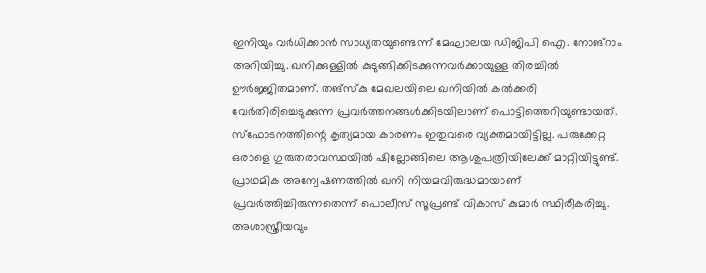ഇനിയും വർധിക്കാൻ സാധ്യതയുണ്ടെന്ന് മേഘാലയ ഡിജിപി ഐ. നോങ്‌റാം അറിയിച്ചു. ഖനിക്കുള്ളിൽ കുടുങ്ങിക്കിടക്കുന്നവർക്കായുള്ള തിരച്ചിൽ ഊർജ്ജിതമാണ്. തങ്‌സ്‌കു മേഖലയിലെ ഖനിയിൽ കൽക്കരി വേർതിരിച്ചെടുക്കുന്ന പ്രവർത്തനങ്ങൾക്കിടയിലാണ് പൊട്ടിത്തെറിയുണ്ടായത്. സ്ഫോടനത്തിന്റെ കൃത്യമായ കാരണം ഇതുവരെ വ്യക്തമായിട്ടില്ല. പരുക്കേറ്റ ഒരാളെ ഗുരുതരാവസ്ഥയിൽ ഷില്ലോങ്ങിലെ ആശുപത്രിയിലേക്ക് മാറ്റിയിട്ടുണ്ട്. പ്രാഥമിക അന്വേഷണത്തിൽ ഖനി നിയമവിരുദ്ധമായാണ് പ്രവർത്തിച്ചിരുന്നതെന്ന് പൊലീസ് സൂപ്രണ്ട് വികാസ് കുമാർ സ്ഥിരീകരിച്ചു. അശാസ്ത്രീയവും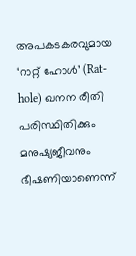അപകടകരവുമായ ‘റാറ്റ് ഹോൾ’ (Rat-hole) ഖനന രീതി പരിസ്ഥിതിക്കും മനുഷ്യജീവനും ഭീഷണിയാണെന്ന്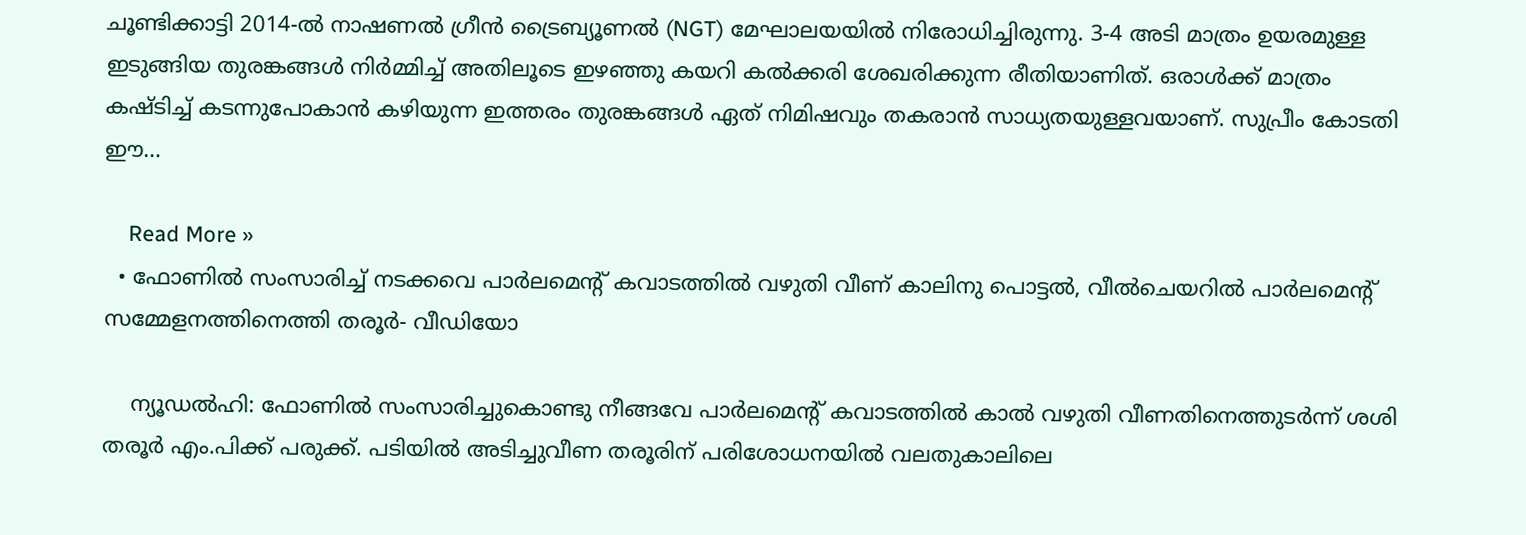ചൂണ്ടിക്കാട്ടി 2014-ൽ നാഷണൽ ഗ്രീൻ ട്രൈബ്യൂണൽ (NGT) മേഘാലയയിൽ നിരോധിച്ചിരുന്നു. 3-4 അടി മാത്രം ഉയരമുള്ള ഇടുങ്ങിയ തുരങ്കങ്ങൾ നിർമ്മിച്ച് അതിലൂടെ ഇഴഞ്ഞു കയറി കൽക്കരി ശേഖരിക്കുന്ന രീതിയാണിത്. ഒരാൾക്ക് മാത്രം കഷ്ടിച്ച് കടന്നുപോകാൻ കഴിയുന്ന ഇത്തരം തുരങ്കങ്ങൾ ഏത് നിമിഷവും തകരാൻ സാധ്യതയുള്ളവയാണ്. സുപ്രീം കോടതി ഈ…

    Read More »
  • ഫോണിൽ സംസാരിച്ച് നടക്കവെ പാർലമെന്റ് കവാടത്തിൽ വഴുതി വീണ് കാലിനു പൊട്ടൽ, വീൽചെയറിൽ പാർലമെന്റ് സമ്മേളനത്തിനെത്തി തരൂർ- വീഡിയോ

    ന്യൂഡൽഹി: ഫോണിൽ സംസാരിച്ചുകൊണ്ടു നീങ്ങവേ പാർലമെന്റ് കവാടത്തിൽ കാൽ വഴുതി വീണതിനെത്തുടർന്ന് ശശി തരൂർ എം.പിക്ക് പരുക്ക്. പടിയിൽ അടിച്ചുവീണ തരൂരിന് പരിശോധനയിൽ വലതുകാലിലെ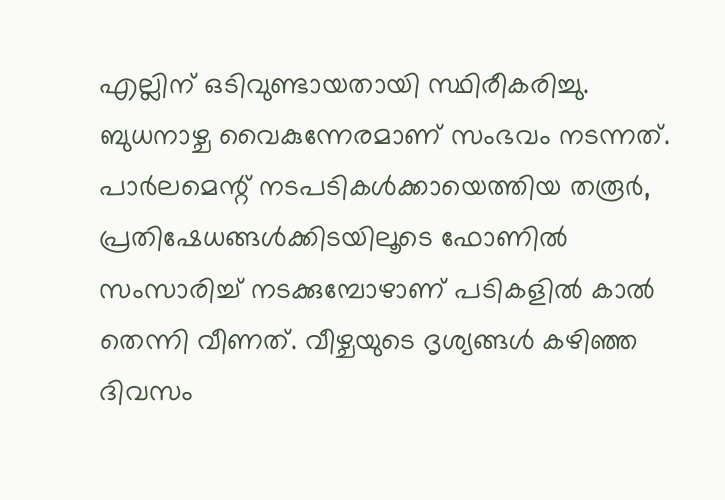എല്ലിന് ഒടിവുണ്ടായതായി സ്ഥിരീകരിച്ചു. ബുധനാഴ്ച വൈകുന്നേരമാണ് സംഭവം നടന്നത്. പാർലമെന്റ് നടപടികൾക്കായെത്തിയ തരൂർ, പ്രതിഷേധങ്ങൾക്കിടയിലൂടെ ഫോണിൽ സംസാരിച്ച് നടക്കുമ്പോഴാണ് പടികളിൽ കാൽ തെന്നി വീണത്. വീഴ്ചയുടെ ദൃശ്യങ്ങൾ കഴിഞ്ഞ ദിവസം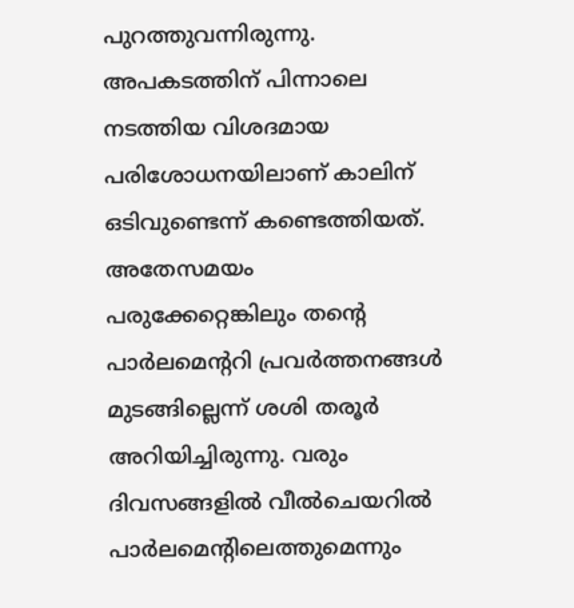പുറത്തുവന്നിരുന്നു. അപകടത്തിന് പിന്നാലെ നടത്തിയ വിശദമായ പരിശോധനയിലാണ് കാലിന് ഒടിവുണ്ടെന്ന് കണ്ടെത്തിയത്. അതേസമയം പരുക്കേറ്റെങ്കിലും തന്റെ പാർലമെന്ററി പ്രവർത്തനങ്ങൾ മുടങ്ങില്ലെന്ന് ശശി തരൂർ അറിയിച്ചിരുന്നു. വരും ദിവസങ്ങളിൽ വീൽചെയറിൽ പാർലമെന്റിലെത്തുമെന്നും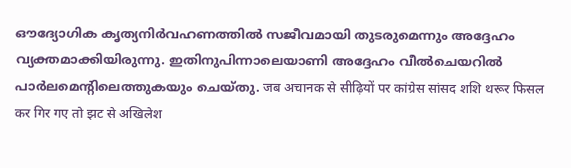ഔദ്യോഗിക കൃത്യനിർവഹണത്തിൽ സജീവമായി തുടരുമെന്നും അദ്ദേഹം വ്യക്തമാക്കിയിരുന്നു. ഇതിനുപിന്നാലെയാണി അദ്ദേഹം വീൽചെയറിൽ പാർലമെന്റിലെത്തുകയും ചെയ്തു. जब अचानक से सीढ़ियों पर कांग्रेस सांसद शशि थरूर फिसल कर गिर गए तो झट से अखिलेश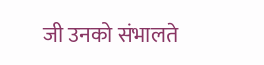जी उनको संभालते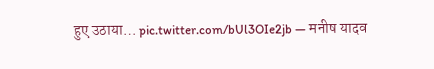हुए उठाया… pic.twitter.com/bUl3OIe2jb — मनीष यादव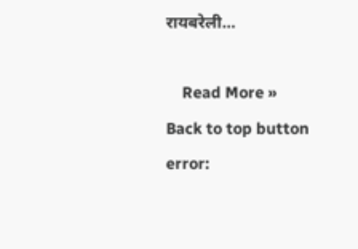रायबरेली…

    Read More »
Back to top button
error: